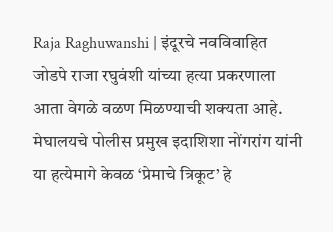Raja Raghuwanshi | इंदूरचे नवविवाहित जोडपे राजा रघुवंशी यांच्या हत्या प्रकरणाला आता वेगळे वळण मिळण्याची शक्यता आहे. मेघालयचे पोलीस प्रमुख इदाशिशा नोंगरांग यांनी या हत्येमागे केवळ ‘प्रेमाचे त्रिकूट’ हे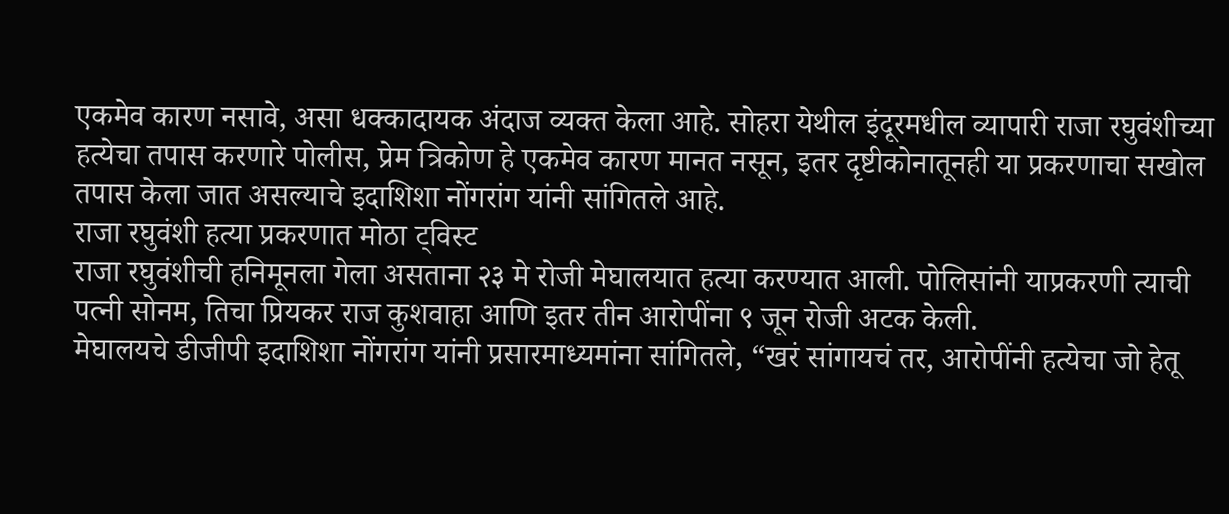एकमेव कारण नसावे, असा धक्कादायक अंदाज व्यक्त केला आहे. सोहरा येथील इंदूरमधील व्यापारी राजा रघुवंशीच्या हत्येचा तपास करणारे पोलीस, प्रेम त्रिकोण हे एकमेव कारण मानत नसून, इतर दृष्टीकोनातूनही या प्रकरणाचा सखोल तपास केला जात असल्याचे इदाशिशा नोंगरांग यांनी सांगितले आहे.
राजा रघुवंशी हत्या प्रकरणात मोठा ट्विस्ट
राजा रघुवंशीची हनिमूनला गेला असताना २३ मे रोजी मेघालयात हत्या करण्यात आली. पोलिसांनी याप्रकरणी त्याची पत्नी सोनम, तिचा प्रियकर राज कुशवाहा आणि इतर तीन आरोपींना ९ जून रोजी अटक केली.
मेघालयचे डीजीपी इदाशिशा नोंगरांग यांनी प्रसारमाध्यमांना सांगितले, “खरं सांगायचं तर, आरोपींनी हत्येचा जो हेतू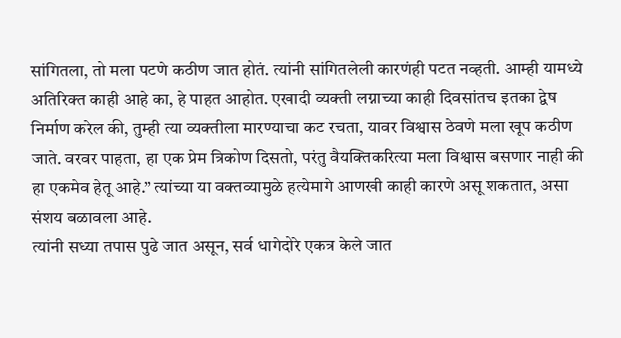सांगितला, तो मला पटणे कठीण जात होतं. त्यांनी सांगितलेली कारणंही पटत नव्हती. आम्ही यामध्ये अतिरिक्त काही आहे का, हे पाहत आहोत. एखादी व्यक्ती लग्नाच्या काही दिवसांतच इतका द्वेष निर्माण करेल की, तुम्ही त्या व्यक्तीला मारण्याचा कट रचता, यावर विश्वास ठेवणे मला खूप कठीण जाते. वरवर पाहता, हा एक प्रेम त्रिकोण दिसतो, परंतु वैयक्तिकरित्या मला विश्वास बसणार नाही की हा एकमेव हेतू आहे.” त्यांच्या या वक्तव्यामुळे हत्येमागे आणखी काही कारणे असू शकतात, असा संशय बळावला आहे.
त्यांनी सध्या तपास पुढे जात असून, सर्व धागेदोरे एकत्र केले जात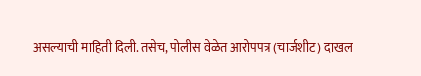असल्याची माहिती दिली. तसेच, पोलीस वेळेत आरोपपत्र (चार्जशीट) दाखल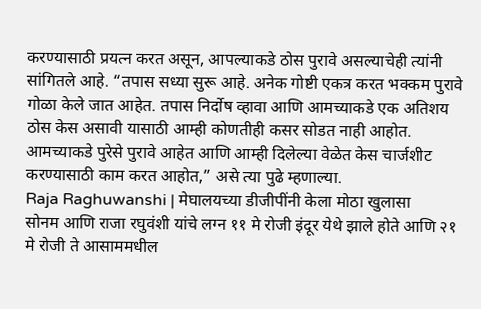करण्यासाठी प्रयत्न करत असून, आपल्याकडे ठोस पुरावे असल्याचेही त्यांनी सांगितले आहे. “तपास सध्या सुरू आहे. अनेक गोष्टी एकत्र करत भक्कम पुरावे गोळा केले जात आहेत. तपास निर्दोष व्हावा आणि आमच्याकडे एक अतिशय ठोस केस असावी यासाठी आम्ही कोणतीही कसर सोडत नाही आहोत. आमच्याकडे पुरेसे पुरावे आहेत आणि आम्ही दिलेल्या वेळेत केस चार्जशीट करण्यासाठी काम करत आहोत,” असे त्या पुढे म्हणाल्या.
Raja Raghuwanshi | मेघालयच्या डीजीपींनी केला मोठा खुलासा
सोनम आणि राजा रघुवंशी यांचे लग्न ११ मे रोजी इंदूर येथे झाले होते आणि २१ मे रोजी ते आसाममधील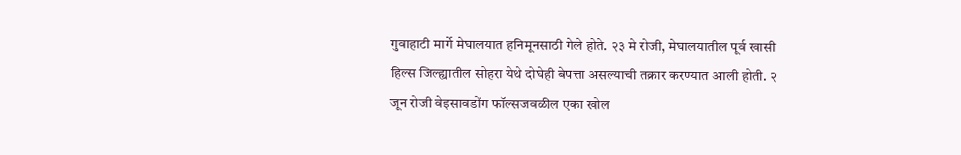गुवाहाटी मार्गे मेघालयात हनिमूनसाठी गेले होते. २३ मे रोजी, मेघालयातील पूर्व खासी हिल्स जिल्ह्यातील सोहरा येथे दोघेही बेपत्ता असल्याची तक्रार करण्यात आली होती. २ जून रोजी वेइसावडोंग फॉल्सजवळील एका खोल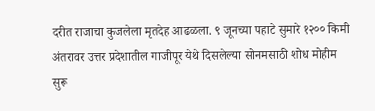दरीत राजाचा कुजलेला मृतदेह आढळला. ९ जूनच्या पहाटे सुमारे १२०० किमी अंतरावर उत्तर प्रदेशातील गाजीपूर येथे दिसलेल्या सोनमसाठी शोध मोहीम सुरू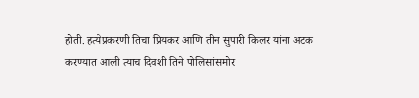होती. हत्येप्रकरणी तिचा प्रियकर आणि तीन सुपारी किलर यांना अटक करण्यात आली त्याच दिवशी तिने पोलिसांसमोर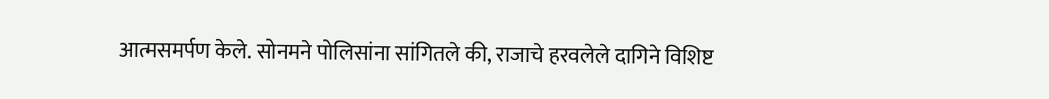आत्मसमर्पण केले. सोनमने पोलिसांना सांगितले की, राजाचे हरवलेले दागिने विशिष्ट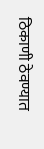ठिकाणी ठेवण्यात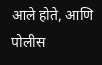आले होते, आणि पोलीस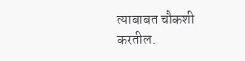त्याबाबत चौकशी करतील.